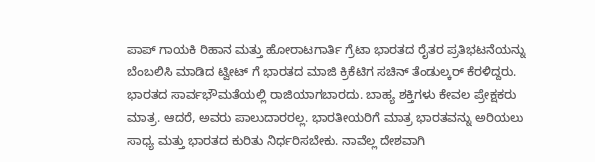ಪಾಪ್ ಗಾಯಕಿ ರಿಹಾನ ಮತ್ತು ಹೋರಾಟಗಾರ್ತಿ ಗ್ರೆಟಾ ಭಾರತದ ರೈತರ ಪ್ರತಿಭಟನೆಯನ್ನು ಬೆಂಬಲಿಸಿ ಮಾಡಿದ ಟ್ವೀಟ್ ಗೆ ಭಾರತದ ಮಾಜಿ ಕ್ರಿಕೆಟಿಗ ಸಚಿನ್ ತೆಂಡುಲ್ಕರ್ ಕೆರಳಿದ್ದರು.
ಭಾರತದ ಸಾರ್ವಭೌಮತೆಯಲ್ಲಿ ರಾಜಿಯಾಗಬಾರದು. ಬಾಹ್ಯ ಶಕ್ತಿಗಳು ಕೇವಲ ಪ್ರೇಕ್ಷಕರು ಮಾತ್ರ. ಆದರೆ, ಅವರು ಪಾಲುದಾರರಲ್ಲ. ಭಾರತೀಯರಿಗೆ ಮಾತ್ರ ಭಾರತವನ್ನು ಅರಿಯಲು ಸಾಧ್ಯ ಮತ್ತು ಭಾರತದ ಕುರಿತು ನಿರ್ಧರಿಸಬೇಕು. ನಾವೆಲ್ಲ ದೇಶವಾಗಿ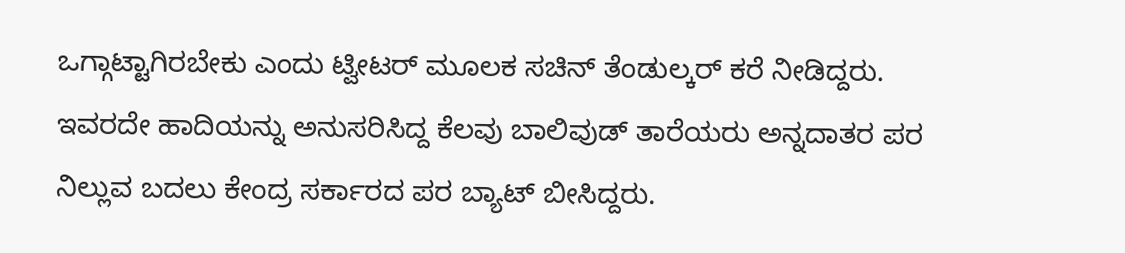ಒಗ್ಗಾಟ್ಟಾಗಿರಬೇಕು ಎಂದು ಟ್ವೀಟರ್ ಮೂಲಕ ಸಚಿನ್ ತೆಂಡುಲ್ಕರ್ ಕರೆ ನೀಡಿದ್ದರು.
ಇವರದೇ ಹಾದಿಯನ್ನು ಅನುಸರಿಸಿದ್ದ ಕೆಲವು ಬಾಲಿವುಡ್ ತಾರೆಯರು ಅನ್ನದಾತರ ಪರ ನಿಲ್ಲುವ ಬದಲು ಕೇಂದ್ರ ಸರ್ಕಾರದ ಪರ ಬ್ಯಾಟ್ ಬೀಸಿದ್ದರು.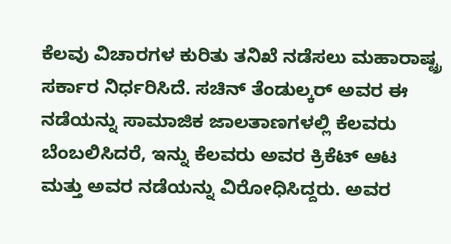ಕೆಲವು ವಿಚಾರಗಳ ಕುರಿತು ತನಿಖೆ ನಡೆಸಲು ಮಹಾರಾಷ್ಟ್ರ ಸರ್ಕಾರ ನಿರ್ಧರಿಸಿದೆ. ಸಚಿನ್ ತೆಂಡುಲ್ಕರ್ ಅವರ ಈ ನಡೆಯನ್ನು ಸಾಮಾಜಿಕ ಜಾಲತಾಣಗಳಲ್ಲಿ ಕೆಲವರು ಬೆಂಬಲಿಸಿದರೆ, ಇನ್ನು ಕೆಲವರು ಅವರ ಕ್ರಿಕೆಟ್ ಆಟ ಮತ್ತು ಅವರ ನಡೆಯನ್ನು ವಿರೋಧಿಸಿದ್ದರು. ಅವರ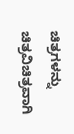ಚಿತ್ರಗಳನ್ನು ಚಿತ್ರವಿಚಿತ್ರವಾಗಿ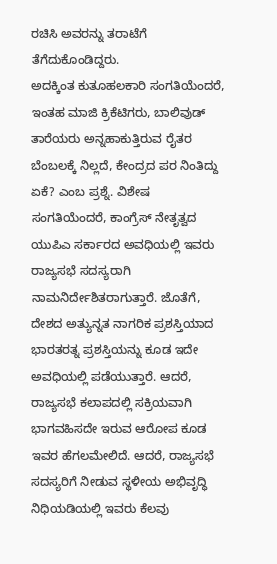ರಚಿಸಿ ಅವರನ್ನು ತರಾಟೆಗೆ ತೆಗೆದುಕೊಂಡಿದ್ದರು.
ಅದಕ್ಕಿಂತ ಕುತೂಹಲಕಾರಿ ಸಂಗತಿಯೆಂದರೆ, ಇಂತಹ ಮಾಜಿ ಕ್ರಿಕೆಟಿಗರು, ಬಾಲಿವುಡ್ ತಾರೆಯರು ಅನ್ನಹಾಕುತ್ತಿರುವ ರೈತರ ಬೆಂಬಲಕ್ಕೆ ನಿಲ್ಲದೆ, ಕೇಂದ್ರದ ಪರ ನಿಂತಿದ್ದು ಏಕೆ? ಎಂಬ ಪ್ರಶ್ನೆ. ವಿಶೇಷ ಸಂಗತಿಯೆಂದರೆ, ಕಾಂಗ್ರೆಸ್ ನೇತೃತ್ವದ ಯುಪಿಎ ಸರ್ಕಾರದ ಅವಧಿಯಲ್ಲಿ ಇವರು ರಾಜ್ಯಸಭೆ ಸದಸ್ಯರಾಗಿ ನಾಮನಿರ್ದೇಶಿತರಾಗುತ್ತಾರೆ. ಜೊತೆಗೆ, ದೇಶದ ಅತ್ಯುನ್ನತ ನಾಗರಿಕ ಪ್ರಶಸ್ತಿಯಾದ ಭಾರತರತ್ನ ಪ್ರಶಸ್ತಿಯನ್ನು ಕೂಡ ಇದೇ ಅವಧಿಯಲ್ಲಿ ಪಡೆಯುತ್ತಾರೆ. ಆದರೆ, ರಾಜ್ಯಸಭೆ ಕಲಾಪದಲ್ಲಿ ಸಕ್ರಿಯವಾಗಿ ಭಾಗವಹಿಸದೇ ಇರುವ ಆರೋಪ ಕೂಡ ಇವರ ಹೆಗಲಮೇಲಿದೆ. ಆದರೆ, ರಾಜ್ಯಸಭೆ ಸದಸ್ಯರಿಗೆ ನೀಡುವ ಸ್ಥಳೀಯ ಅಭಿವೃದ್ಧಿ ನಿಧಿಯಡಿಯಲ್ಲಿ ಇವರು ಕೆಲವು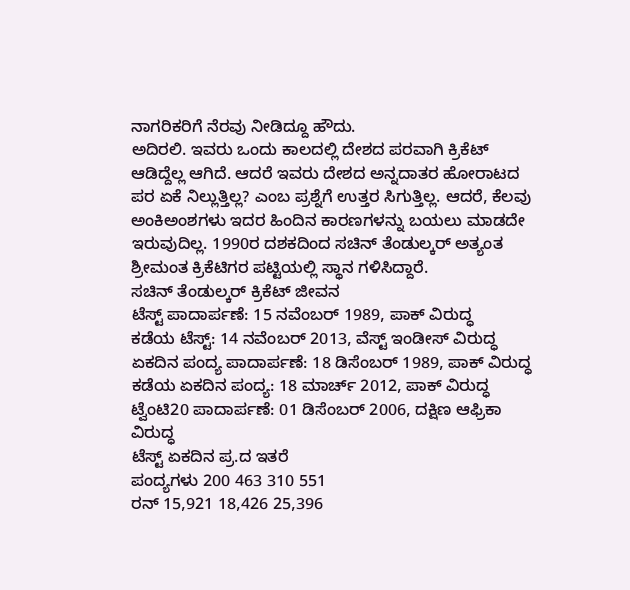ನಾಗರಿಕರಿಗೆ ನೆರವು ನೀಡಿದ್ದೂ ಹೌದು.
ಅದಿರಲಿ. ಇವರು ಒಂದು ಕಾಲದಲ್ಲಿ ದೇಶದ ಪರವಾಗಿ ಕ್ರಿಕೆಟ್ ಆಡಿದ್ದೆಲ್ಲ ಆಗಿದೆ. ಆದರೆ ಇವರು ದೇಶದ ಅನ್ನದಾತರ ಹೋರಾಟದ ಪರ ಏಕೆ ನಿಲ್ಲುತ್ತಿಲ್ಲ? ಎಂಬ ಪ್ರಶ್ನೆಗೆ ಉತ್ತರ ಸಿಗುತ್ತಿಲ್ಲ. ಆದರೆ, ಕೆಲವು ಅಂಕಿಅಂಶಗಳು ಇದರ ಹಿಂದಿನ ಕಾರಣಗಳನ್ನು ಬಯಲು ಮಾಡದೇ ಇರುವುದಿಲ್ಲ. 1990ರ ದಶಕದಿಂದ ಸಚಿನ್ ತೆಂಡುಲ್ಕರ್ ಅತ್ಯಂತ ಶ್ರೀಮಂತ ಕ್ರಿಕೆಟಿಗರ ಪಟ್ಟಿಯಲ್ಲಿ ಸ್ಥಾನ ಗಳಿಸಿದ್ದಾರೆ.
ಸಚಿನ್ ತೆಂಡುಲ್ಕರ್ ಕ್ರಿಕೆಟ್ ಜೀವನ
ಟೆಸ್ಟ್ ಪಾದಾರ್ಪಣೆ: 15 ನವೆಂಬರ್ 1989, ಪಾಕ್ ವಿರುದ್ಧ
ಕಡೆಯ ಟೆಸ್ಟ್: 14 ನವೆಂಬರ್ 2013, ವೆಸ್ಟ್ ಇಂಡೀಸ್ ವಿರುದ್ಧ
ಏಕದಿನ ಪಂದ್ಯ ಪಾದಾರ್ಪಣೆ: 18 ಡಿಸೆಂಬರ್ 1989, ಪಾಕ್ ವಿರುದ್ಧ
ಕಡೆಯ ಏಕದಿನ ಪಂದ್ಯ: 18 ಮಾರ್ಚ್ 2012, ಪಾಕ್ ವಿರುದ್ಧ
ಟ್ವೆಂಟಿ20 ಪಾದಾರ್ಪಣೆ: 01 ಡಿಸೆಂಬರ್ 2006, ದಕ್ಷಿಣ ಆಫ್ರಿಕಾ ವಿರುದ್ಧ
ಟೆಸ್ಟ್ ಏಕದಿನ ಪ್ರ.ದ ಇತರೆ
ಪಂದ್ಯಗಳು 200 463 310 551
ರನ್ 15,921 18,426 25,396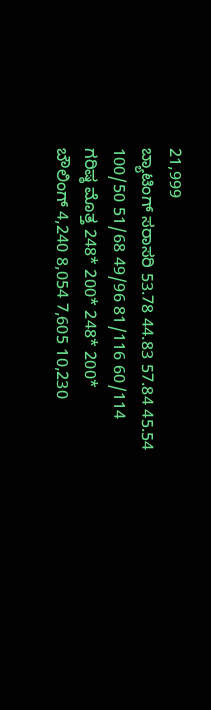21,999
ಬ್ಯಾಟಿಂಗ್ ಸರಾಸರಿ 53.78 44.83 57.84 45.54
100/50 51/68 49/96 81/116 60/114
ಗರಿಷ್ಠ ಮೊತ್ತ 248* 200* 248* 200*
ಬೌಲಿಂಗ್ 4,240 8,054 7,605 10,230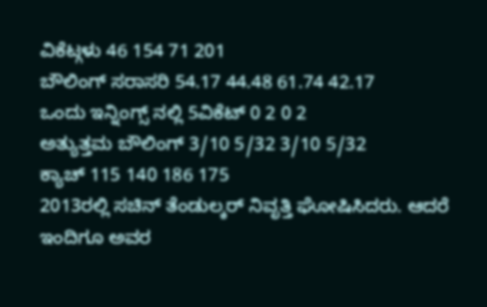ವಿಕೆಟ್ಗಳು 46 154 71 201
ಬೌಲಿಂಗ್ ಸರಾಸರಿ 54.17 44.48 61.74 42.17
ಒಂದು ಇನ್ನಿಂಗ್ಸ್ ನಲ್ಲಿ 5ವಿಕೆಟ್ 0 2 0 2
ಅತ್ಯುತ್ತಮ ಬೌಲಿಂಗ್ 3/10 5/32 3/10 5/32
ಕ್ಯಾಚ್ 115 140 186 175
2013ರಲ್ಲಿ ಸಚಿನ್ ತೆಂಡುಲ್ಕರ್ ನಿವೃತ್ತಿ ಘೋಷಿಸಿದರು. ಆದರೆ ಇಂದಿಗೂ ಅವರ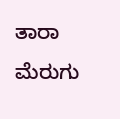ತಾರಾ ಮೆರುಗು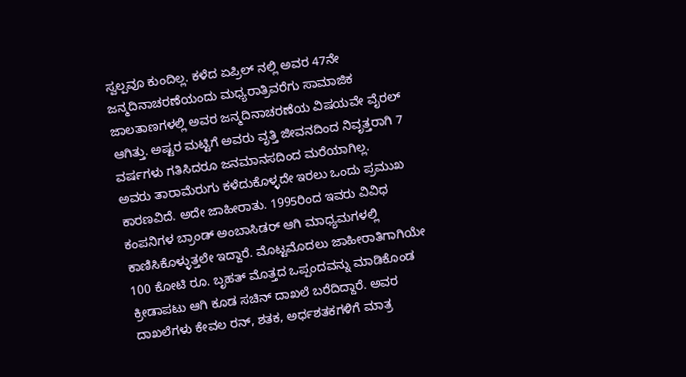ಸ್ವಲ್ಪವೂ ಕುಂದಿಲ್ಲ. ಕಳೆದ ಏಪ್ರಿಲ್ ನಲ್ಲಿ ಅವರ 47ನೇ ಜನ್ಮದಿನಾಚರಣೆಯಂದು ಮಧ್ಯರಾತ್ರಿವರೆಗು ಸಾಮಾಜಿಕ ಜಾಲತಾಣಗಳಲ್ಲಿ ಅವರ ಜನ್ಮದಿನಾಚರಣೆಯ ವಿಷಯವೇ ವೈರಲ್ ಆಗಿತ್ತು. ಅಷ್ಟರ ಮಟ್ಟಿಗೆ ಅವರು ವೃತ್ತಿ ಜೀವನದಿಂದ ನಿವೃತ್ತರಾಗಿ 7 ವರ್ಷಗಳು ಗತಿಸಿದರೂ ಜನಮಾನಸದಿಂದ ಮರೆಯಾಗಿಲ್ಲ.
ಅವರು ತಾರಾಮೆರುಗು ಕಳೆದುಕೊಳ್ಳದೇ ಇರಲು ಒಂದು ಪ್ರಮುಖ ಕಾರಣವಿದೆ. ಅದೇ ಜಾಹೀರಾತು. 1995ರಿಂದ ಇವರು ವಿವಿಧ ಕಂಪನಿಗಳ ಬ್ರಾಂಡ್ ಅಂಬಾಸಿಡರ್ ಆಗಿ ಮಾಧ್ಯಮಗಳಲ್ಲಿ ಕಾಣಿಸಿಕೊಳ್ಳುತ್ತಲೇ ಇದ್ದಾರೆ. ಮೊಟ್ಟಮೊದಲು ಜಾಹೀರಾತಿಗಾಗಿಯೇ 100 ಕೋಟಿ ರೂ. ಬೃಹತ್ ಮೊತ್ತದ ಒಪ್ಪಂದವನ್ನು ಮಾಡಿಕೊಂಡ ಕ್ರೀಡಾಪಟು ಆಗಿ ಕೂಡ ಸಚಿನ್ ದಾಖಲೆ ಬರೆದಿದ್ದಾರೆ. ಅವರ ದಾಖಲೆಗಳು ಕೇವಲ ರನ್, ಶತಕ, ಅರ್ಧಶತಕಗಳಿಗೆ ಮಾತ್ರ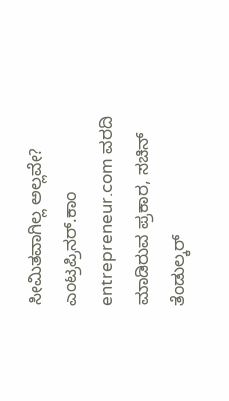ಸೀಮಿತವಾಗಿಲ್ಲ ಅಲ್ಲವೇ?
ಎಂಟ್ರಪ್ರಿನರ್.ಕಾಂ entrepreneur.com ವರದಿ ಮಾಡಿರುವ ಪ್ರಕಾರ, ಸಚಿನ್ ತೆಂಡುಲ್ಕರ್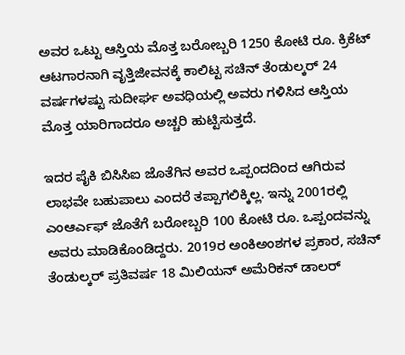ಅವರ ಒಟ್ಟು ಆಸ್ತಿಯ ಮೊತ್ತ ಬರೋಬ್ಬರಿ 1250 ಕೋಟಿ ರೂ. ಕ್ರಿಕೆಟ್ ಆಟಗಾರನಾಗಿ ವೃತ್ತಿಜೀವನಕ್ಕೆ ಕಾಲಿಟ್ಟ ಸಚಿನ್ ತೆಂಡುಲ್ಕರ್ 24 ವರ್ಷಗಳಷ್ಟು ಸುದೀರ್ಘ ಅವಧಿಯಲ್ಲಿ ಅವರು ಗಳಿಸಿದ ಆಸ್ತಿಯ ಮೊತ್ತ ಯಾರಿಗಾದರೂ ಅಚ್ಚರಿ ಹುಟ್ಟಿಸುತ್ತದೆ.

ಇದರ ಪೈಕಿ ಬಿಸಿಸಿಐ ಜೊತೆಗಿನ ಅವರ ಒಪ್ಪಂದದಿಂದ ಆಗಿರುವ ಲಾಭವೇ ಬಹುಪಾಲು ಎಂದರೆ ತಪ್ಪಾಗಲಿಕ್ಕಿಲ್ಲ. ಇನ್ನು 2001ರಲ್ಲಿ ಎಂಆರ್ಎಫ್ ಜೊತೆಗೆ ಬರೋಬ್ಬರಿ 100 ಕೋಟಿ ರೂ. ಒಪ್ಪಂದವನ್ನು ಅವರು ಮಾಡಿಕೊಂಡಿದ್ದರು. 2019ರ ಅಂಕಿಅಂಶಗಳ ಪ್ರಕಾರ, ಸಚಿನ್ ತೆಂಡುಲ್ಕರ್ ಪ್ರತಿವರ್ಷ 18 ಮಿಲಿಯನ್ ಅಮೆರಿಕನ್ ಡಾಲರ್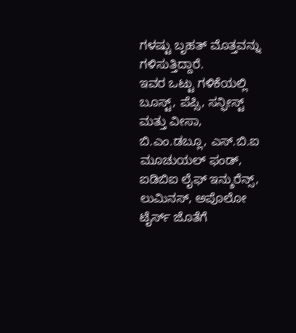ಗಳಷ್ಟು ಬೃಹತ್ ಮೊತ್ತವನ್ನು ಗಳಿಸುತ್ತಿದ್ದಾರೆ.
ಇವರ ಒಟ್ಟು ಗಳಿಕೆಯಲ್ಲಿ ಬೂಸ್ಟ್, ಪೆಪ್ಸಿ, ಸನ್ಫೀಸ್ಟ್ ಮತ್ತು ವೀಸಾ, ಬಿ.ಎಂ.ಡಬ್ಲೂ, ಎಸ್.ಬಿ.ಐ ಮೂಚುಯಲ್ ಫಂಡ್, ಐಡಿಬಿಐ ಲೈಫ್ ಇನ್ಶುರೆನ್ಸ್, ಲುಮಿನಸ್, ಅಪೊಲೋ ಟೈರ್ಸ್ ಜೊತೆಗೆ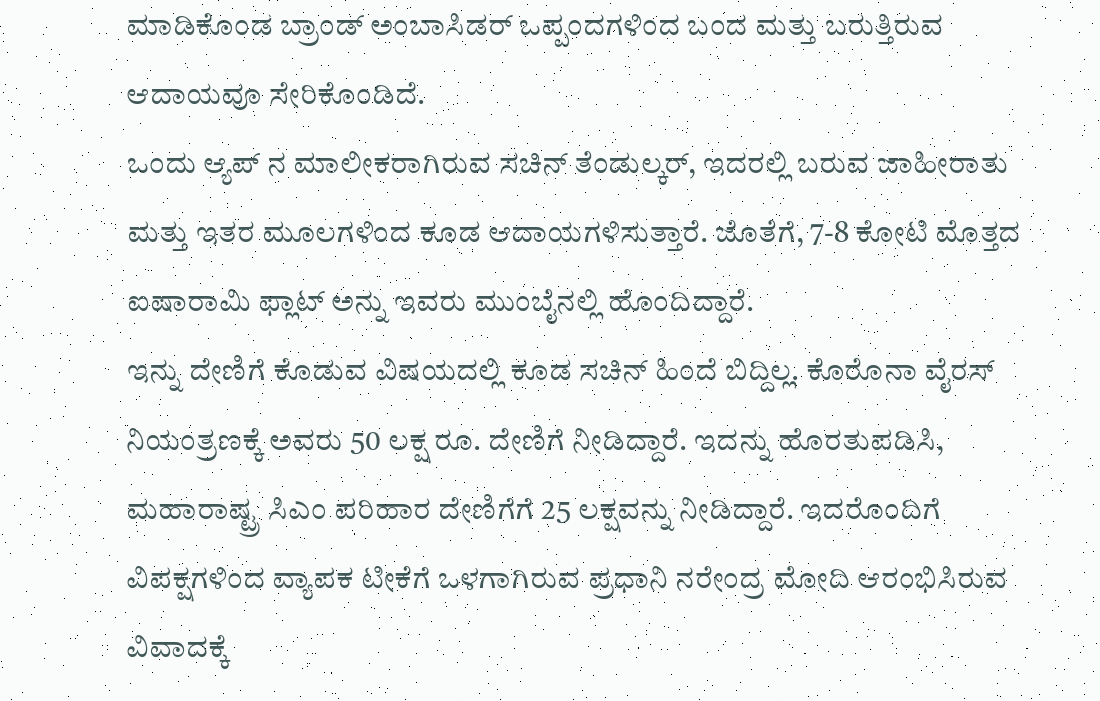ಮಾಡಿಕೊಂಡ ಬ್ರಾಂಡ್ ಅಂಬಾಸಿಡರ್ ಒಪ್ಪಂದಗಳಿಂದ ಬಂದ ಮತ್ತು ಬರುತ್ತಿರುವ ಆದಾಯವೂ ಸೇರಿಕೊಂಡಿದೆ.
ಒಂದು ಆ್ಯಪ್ ನ ಮಾಲೀಕರಾಗಿರುವ ಸಚಿನ್ ತೆಂಡುಲ್ಕರ್, ಇದರಲ್ಲಿ ಬರುವ ಜಾಹೀರಾತು ಮತ್ತು ಇತರ ಮೂಲಗಳಿಂದ ಕೂಡ ಆದಾಯಗಳಿಸುತ್ತಾರೆ. ಜೊತೆಗೆ, 7-8 ಕೋಟಿ ಮೊತ್ತದ ಐಷಾರಾಮಿ ಫ್ಲಾಟ್ ಅನ್ನು ಇವರು ಮುಂಬೈನಲ್ಲಿ ಹೊಂದಿದ್ದಾರೆ.
ಇನ್ನು ದೇಣಿಗೆ ಕೊಡುವ ವಿಷಯದಲ್ಲಿ ಕೂಡ ಸಚಿನ್ ಹಿಂದೆ ಬಿದ್ದಿಲ್ಲ. ಕೊರೊನಾ ವೈರಸ್ ನಿಯಂತ್ರಣಕ್ಕೆ ಅವರು 50 ಲಕ್ಷ ರೂ. ದೇಣಿಗೆ ನೀಡಿದ್ದಾರೆ. ಇದನ್ನು ಹೊರತುಪಡಿಸಿ, ಮಹಾರಾಷ್ಟ್ರ ಸಿಎಂ ಪರಿಹಾರ ದೇಣಿಗೆಗೆ 25 ಲಕ್ಷವನ್ನು ನೀಡಿದ್ದಾರೆ. ಇದರೊಂದಿಗೆ ವಿಪಕ್ಷಗಳಿಂದ ವ್ಯಾಪಕ ಟೀಕೆಗೆ ಒಳಗಾಗಿರುವ ಪ್ರಧಾನಿ ನರೇಂದ್ರ ಮೋದಿ ಆರಂಭಿಸಿರುವ ವಿವಾದಕ್ಕೆ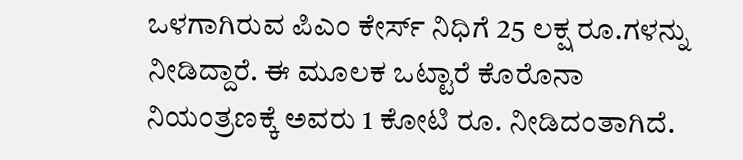ಒಳಗಾಗಿರುವ ಪಿಎಂ ಕೇರ್ಸ್ ನಿಧಿಗೆ 25 ಲಕ್ಷ ರೂ.ಗಳನ್ನು ನೀಡಿದ್ದಾರೆ. ಈ ಮೂಲಕ ಒಟ್ಟಾರೆ ಕೊರೊನಾ ನಿಯಂತ್ರಣಕ್ಕೆ ಅವರು 1 ಕೋಟಿ ರೂ. ನೀಡಿದಂತಾಗಿದೆ.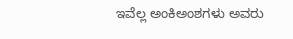ಇವೆಲ್ಲ ಅಂಕಿಅಂಶಗಳು ಅವರು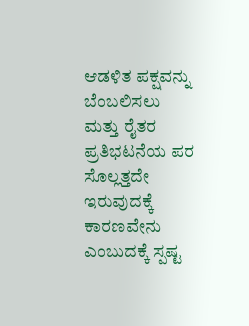ಆಡಳಿತ ಪಕ್ಷವನ್ನು ಬೆಂಬಲಿಸಲು ಮತ್ತು ರೈತರ ಪ್ರತಿಭಟನೆಯ ಪರ ಸೊಲ್ಲತ್ತದೇ ಇರುವುದಕ್ಕೆ ಕಾರಣವೇನು ಎಂಬುದಕ್ಕೆ ಸ್ಪಷ್ಟ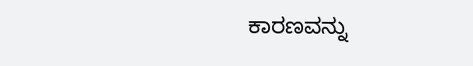ಕಾರಣವನ್ನು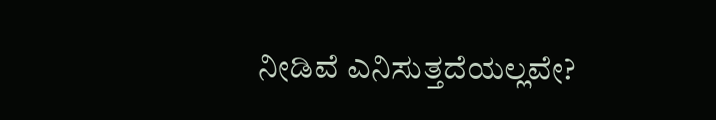ನೀಡಿವೆ ಎನಿಸುತ್ತದೆಯಲ್ಲವೇ?